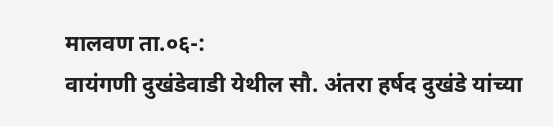मालवण ता.०६-:
वायंगणी दुखंडेवाडी येथील सौ. अंतरा हर्षद दुखंडे यांच्या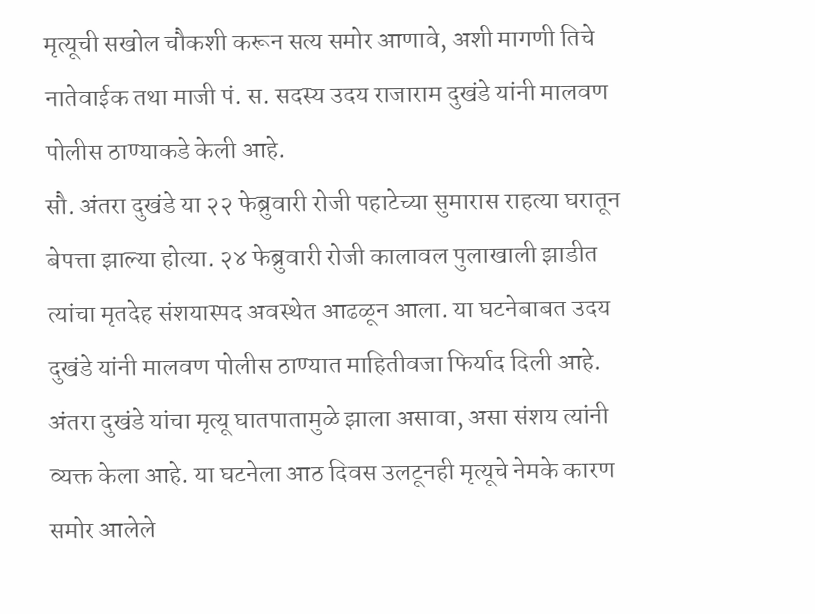मृत्यूची सखोल चौकशी करून सत्य समोर आणावे, अशी मागणी तिचे नातेवाईक तथा माजी पं. स. सदस्य उदय राजाराम दुखंडे यांनी मालवण पोलीस ठाण्याकडे केली आहे.
सौ. अंतरा दुखंडे या २२ फेब्रुवारी रोजी पहाटेच्या सुमारास राहत्या घरातून बेपत्ता झाल्या होत्या. २४ फेब्रुवारी रोजी कालावल पुलाखाली झाडीत त्यांचा मृतदेह संशयास्पद अवस्थेत आढळून आला. या घटनेबाबत उदय दुखंडे यांनी मालवण पोलीस ठाण्यात माहितीवजा फिर्याद दिली आहे. अंतरा दुखंडे यांचा मृत्यू घातपातामुळे झाला असावा, असा संशय त्यांनी व्यक्त केला आहे. या घटनेला आठ दिवस उलटूनही मृत्यूचे नेमके कारण समोर आलेले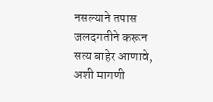नसल्याने तपास जलदगतीने करून सत्य बाहेर आणावे, अशी मागणी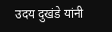उदय दुखंडे यांनी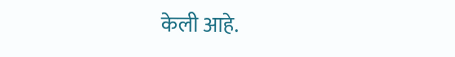केली आहे.